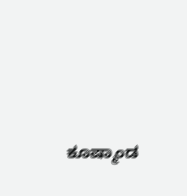ಕೂಷ್ಮಾಂಡ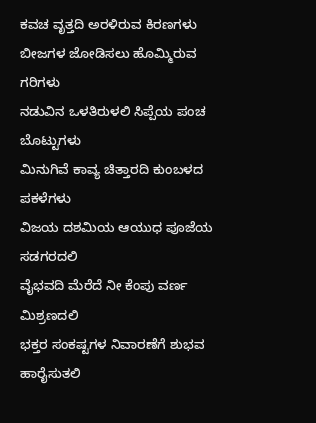ಕವಚ ವೃತ್ತದಿ ಅರಳಿರುವ ಕಿರಣಗಳು
ಬೀಜಗಳ ಜೋಡಿಸಲು ಹೊಮ್ಮಿರುವ ಗರಿಗಳು
ನಡುವಿನ ಒಳತಿರುಳಲಿ ಸಿಪ್ಪೆಯ ಪಂಚ ಬೊಟ್ಟುಗಳು
ಮಿನುಗಿವೆ ಕಾವ್ಯ ಚಿತ್ತಾರದಿ ಕುಂಬಳದ ಪಕಳೆಗಳು
ವಿಜಯ ದಶಮಿಯ ಆಯುಧ ಪೂಜೆಯ ಸಡಗರದಲಿ
ವೈಭವದಿ ಮೆರೆದೆ ನೀ ಕೆಂಪು ವರ್ಣ ಮಿಶ್ರಣದಲಿ
ಭಕ್ತರ ಸಂಕಷ್ಟಗಳ ನಿವಾರಣೆಗೆ ಶುಭವ ಹಾರೈಸುತಲಿ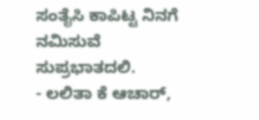ಸಂತೈಸಿ ಕಾಪಿಟ್ಟ ನಿನಗೆ ನಮಿಸುವೆ ಸುಪ್ರಭಾತದಲಿ.
- ಲಲಿತಾ ಕೆ ಆಚಾರ್,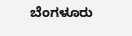ಬೆಂಗಳೂರು